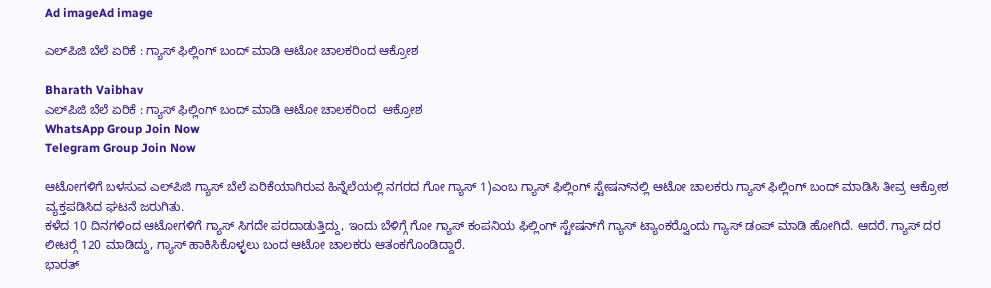Ad imageAd image

ಎಲ್‍ಪಿಜಿ ಬೆಲೆ ಏರಿಕೆ : ಗ್ಯಾಸ್ ಫಿಲ್ಲಿಂಗ್ ಬಂದ್ ಮಾಡಿ ಆಟೋ ಚಾಲಕರಿಂದ ಆಕ್ರೋಶ

Bharath Vaibhav
ಎಲ್‍ಪಿಜಿ ಬೆಲೆ ಏರಿಕೆ : ಗ್ಯಾಸ್ ಫಿಲ್ಲಿಂಗ್ ಬಂದ್ ಮಾಡಿ ಆಟೋ ಚಾಲಕರಿಂದ  ಆಕ್ರೋಶ
WhatsApp Group Join Now
Telegram Group Join Now

ಆಟೋಗಳಿಗೆ ಬಳಸುವ ಎಲ್‍ಪಿಜಿ ಗ್ಯಾಸ್ ಬೆಲೆ ಏರಿಕೆಯಾಗಿರುವ ಹಿನ್ನೆಲೆಯಲ್ಲಿ ನಗರದ ಗೋ ಗ್ಯಾಸ್ 1)ಎಂಬ ಗ್ಯಾಸ್ ಫಿಲ್ಲಿಂಗ್ ಸ್ಟೇಷನ್‍ನಲ್ಲಿ ಆಟೋ ಚಾಲಕರು ಗ್ಯಾಸ್ ಫಿಲ್ಲಿಂಗ್ ಬಂದ್ ಮಾಡಿಸಿ ತೀವ್ರ ಆಕ್ರೋಶ ವ್ಯಕ್ತಪಡಿಸಿದ ಘಟನೆ ಜರುಗಿತು.
ಕಳೆದ 10 ದಿನಗಳಿಂದ ಆಟೋಗಳಿಗೆ ಗ್ಯಾಸ್ ಸಿಗದೇ ಪರದಾಡುತ್ತಿದ್ದು, ಇಂದು ಬೆಳಿಗ್ಗೆ ಗೋ ಗ್ಯಾಸ್ ಕಂಪನಿಯ ಫಿಲ್ಲಿಂಗ್ ಸ್ಟೇಷನ್‍ಗೆ ಗ್ಯಾಸ್ ಟ್ಯಾಂಕರ್‍ವೊಂದು ಗ್ಯಾಸ್ ಡಂಪ್ ಮಾಡಿ ಹೋಗಿದೆ. ಆದರೆ. ಗ್ಯಾಸ್ ದರ ಲೀಟರ್‍ಗೆ 120 ಮಾಡಿದ್ದು, ಗ್ಯಾಸ್ ಹಾಕಿಸಿಕೊಳ್ಳಲು ಬಂದ ಆಟೋ ಚಾಲಕರು ಆತಂಕಗೊಂಡಿದ್ದಾರೆ.
ಭಾರತ್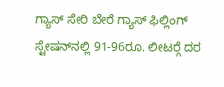ಗ್ಯಾಸ್ ಸೇರಿ ಬೇರೆ ಗ್ಯಾಸ್ ಫಿಲ್ಲಿಂಗ್ ಸ್ಟೇಷನ್‍ನಲ್ಲಿ 91-96ರೂ. ಲೀಟರ್‍ಗೆ ದರ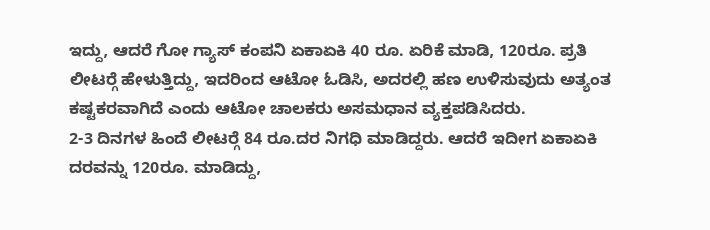ಇದ್ದು, ಆದರೆ ಗೋ ಗ್ಯಾಸ್ ಕಂಪನಿ ಏಕಾಏಕಿ 40 ರೂ. ಏರಿಕೆ ಮಾಡಿ, 120ರೂ. ಪ್ರತಿ ಲೀಟರ್‍ಗೆ ಹೇಳುತ್ತಿದ್ದು, ಇದರಿಂದ ಆಟೋ ಓಡಿಸಿ, ಅದರಲ್ಲಿ ಹಣ ಉಳಿಸುವುದು ಅತ್ಯಂತ ಕಷ್ಟಕರವಾಗಿದೆ ಎಂದು ಆಟೋ ಚಾಲಕರು ಅಸಮಧಾನ ವ್ಯಕ್ತಪಡಿಸಿದರು.
2-3 ದಿನಗಳ ಹಿಂದೆ ಲೀಟರ್‍ಗೆ 84 ರೂ.ದರ ನಿಗಧಿ ಮಾಡಿದ್ದರು. ಆದರೆ ಇದೀಗ ಏಕಾಏಕಿ ದರವನ್ನು 120ರೂ. ಮಾಡಿದ್ದು,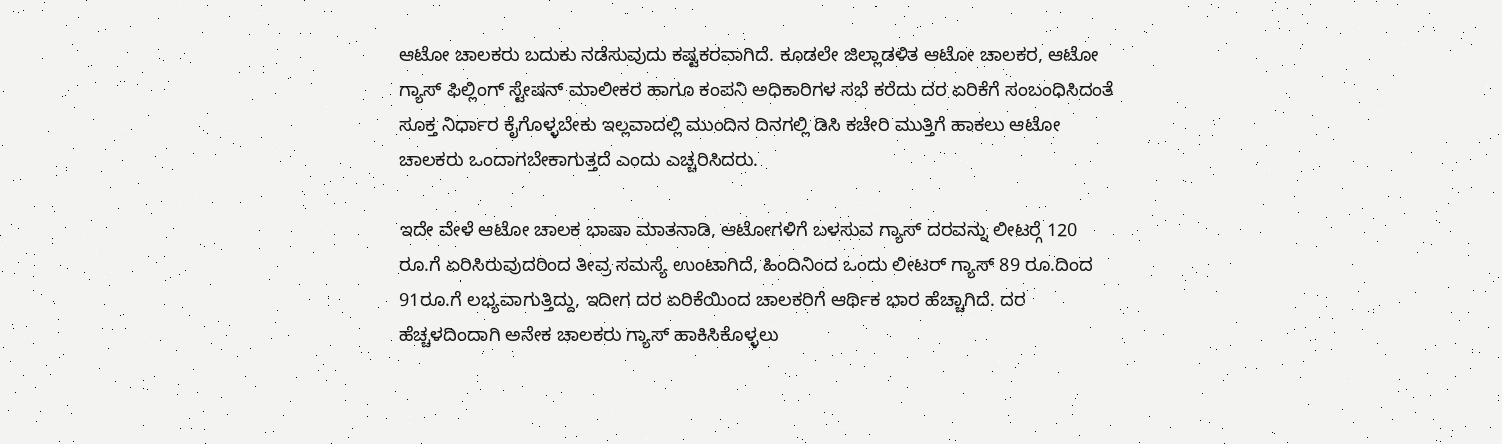ಆಟೋ ಚಾಲಕರು ಬದುಕು ನಡೆಸುವುದು ಕಷ್ಟಕರವಾಗಿದೆ. ಕೂಡಲೇ ಜಿಲ್ಲಾಡಳಿತ ಆಟೋ ಚಾಲಕರ, ಆಟೋ ಗ್ಯಾಸ್ ಫಿಲ್ಲಿಂಗ್ ಸ್ಟೇಷನ್ ಮಾಲೀಕರ ಹಾಗೂ ಕಂಪನಿ ಅಧಿಕಾರಿಗಳ ಸಭೆ ಕರೆದು ದರ ಏರಿಕೆಗೆ ಸಂಬಂಧಿಸಿದಂತೆ ಸೂಕ್ತ ನಿರ್ಧಾರ ಕೈಗೊಳ್ಳಬೇಕು ಇಲ್ಲವಾದಲ್ಲಿ ಮುಂದಿನ ದಿನಗಲ್ಲಿ ಡಿಸಿ ಕಚೇರಿ ಮುತ್ತಿಗೆ ಹಾಕಲು ಆಟೋ ಚಾಲಕರು ಒಂದಾಗಬೇಕಾಗುತ್ತದೆ ಎಂದು ಎಚ್ಚರಿಸಿದರು.

ಇದೇ ವೇಳೆ ಆಟೋ ಚಾಲಕ ಭಾಷಾ ಮಾತನಾಡಿ, ಆಟೋಗಳಿಗೆ ಬಳಸುವ ಗ್ಯಾಸ್ ದರವನ್ನು ಲೀಟರ್‍ಗೆ 120 ರೂ.ಗೆ ಏರಿಸಿರುವುದರಿಂದ ತೀವ್ರ ಸಮಸ್ಯೆ ಉಂಟಾಗಿದೆ, ಹಿಂದಿನಿಂದ ಒಂದು ಲೀಟರ್ ಗ್ಯಾಸ್ 89 ರೂ.ದಿಂದ 91ರೂ.ಗೆ ಲಭ್ಯವಾಗುತ್ತಿದ್ದು, ಇದೀಗ ದರ ಏರಿಕೆಯಿಂದ ಚಾಲಕರಿಗೆ ಆರ್ಥಿಕ ಭಾರ ಹೆಚ್ಚಾಗಿದೆ. ದರ ಹೆಚ್ಚಳದಿಂದಾಗಿ ಅನೇಕ ಚಾಲಕರು ಗ್ಯಾಸ್ ಹಾಕಿಸಿಕೊಳ್ಳಲು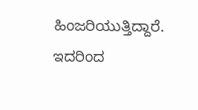ಹಿಂಜರಿಯುತ್ತಿದ್ದಾರೆ. ಇದರಿಂದ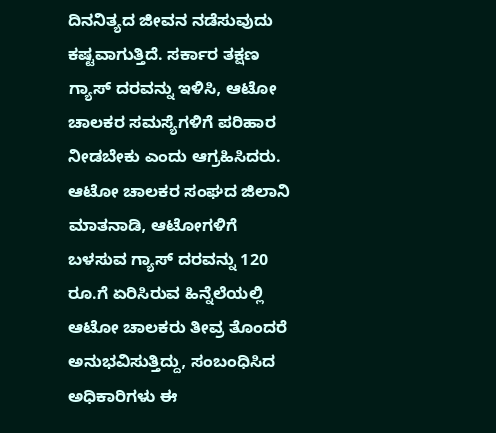ದಿನನಿತ್ಯದ ಜೀವನ ನಡೆಸುವುದು ಕಷ್ಟವಾಗುತ್ತಿದೆ. ಸರ್ಕಾರ ತಕ್ಷಣ ಗ್ಯಾಸ್ ದರವನ್ನು ಇಳಿಸಿ, ಆಟೋ ಚಾಲಕರ ಸಮಸ್ಯೆಗಳಿಗೆ ಪರಿಹಾರ ನೀಡಬೇಕು ಎಂದು ಆಗ್ರಹಿಸಿದರು.
ಆಟೋ ಚಾಲಕರ ಸಂಘದ ಜಿಲಾನಿ ಮಾತನಾಡಿ, ಆಟೋಗಳಿಗೆ ಬಳಸುವ ಗ್ಯಾಸ್ ದರವನ್ನು 120 ರೂ.ಗೆ ಏರಿಸಿರುವ ಹಿನ್ನೆಲೆಯಲ್ಲಿ ಆಟೋ ಚಾಲಕರು ತೀವ್ರ ತೊಂದರೆ ಅನುಭವಿಸುತ್ತಿದ್ದು, ಸಂಬಂಧಿಸಿದ ಅಧಿಕಾರಿಗಳು ಈ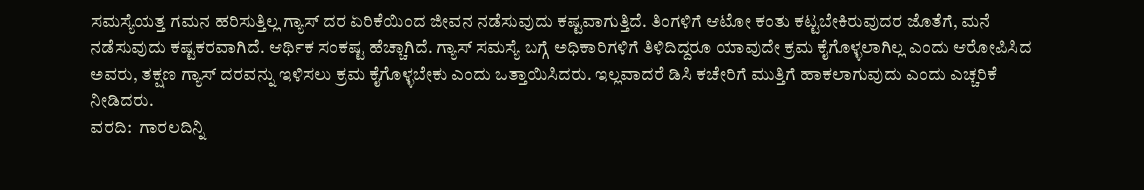ಸಮಸ್ಯೆಯತ್ತ ಗಮನ ಹರಿಸುತ್ತಿಲ್ಲ ಗ್ಯಾಸ್ ದರ ಏರಿಕೆಯಿಂದ ಜೀವನ ನಡೆಸುವುದು ಕಷ್ಟವಾಗುತ್ತಿದೆ. ತಿಂಗಳಿಗೆ ಆಟೋ ಕಂತು ಕಟ್ಟಬೇಕಿರುವುದರ ಜೊತೆಗೆ, ಮನೆ ನಡೆಸುವುದು ಕಷ್ಟಕರವಾಗಿದೆ. ಆರ್ಥಿಕ ಸಂಕಷ್ಟ ಹೆಚ್ಚಾಗಿದೆ. ಗ್ಯಾಸ್ ಸಮಸ್ಯೆ ಬಗ್ಗೆ ಅಧಿಕಾರಿಗಳಿಗೆ ತಿಳಿದಿದ್ದರೂ ಯಾವುದೇ ಕ್ರಮ ಕೈಗೊಳ್ಳಲಾಗಿಲ್ಲ ಎಂದು ಆರೋಪಿಸಿದ ಅವರು, ತಕ್ಷಣ ಗ್ಯಾಸ್ ದರವನ್ನು ಇಳಿಸಲು ಕ್ರಮ ಕೈಗೊಳ್ಳಬೇಕು ಎಂದು ಒತ್ತಾಯಿಸಿದರು. ಇಲ್ಲವಾದರೆ ಡಿಸಿ ಕಚೇರಿಗೆ ಮುತ್ತಿಗೆ ಹಾಕಲಾಗುವುದು ಎಂದು ಎಚ್ಚರಿಕೆ ನೀಡಿದರು.
ವರದಿ:  ಗಾರಲದಿನ್ನಿ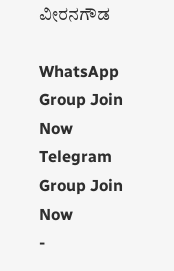ವೀರನಗೌಡ

WhatsApp Group Join Now
Telegram Group Join Now
-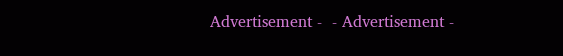Advertisement -  - Advertisement -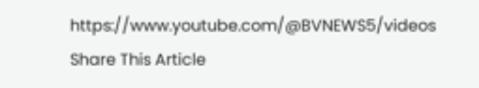https://www.youtube.com/@BVNEWS5/videos
Share This Article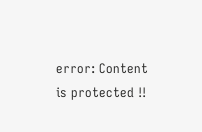error: Content is protected !!